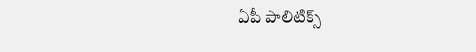ఏపీ పాలిటిక్స్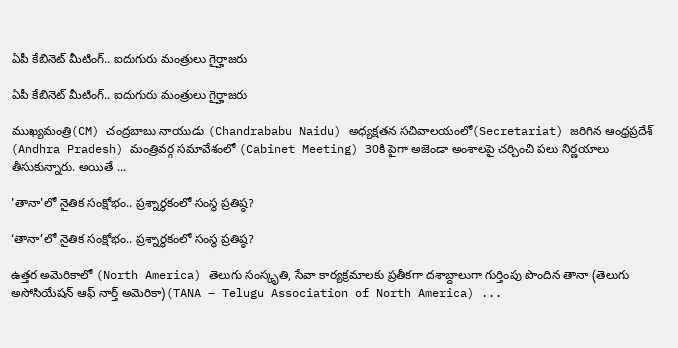ఏపీ కేబినెట్ మీటింగ్‌.. ఐదుగురు మంత్రులు గైర్హాజరు

ఏపీ కేబినెట్ మీటింగ్‌.. ఐదుగురు మంత్రులు గైర్హాజరు

ముఖ్యమంత్రి(CM) చంద్రబాబు నాయుడు (Chandrababu Naidu) అధ్యక్షతన సచివాలయంలో(Secretariat) జరిగిన ఆంధ్రప్రదేశ్ (Andhra Pradesh) మంత్రివర్గ సమావేశంలో (Cabinet Meeting) 30కి పైగా అజెండా అంశాలపై చర్చించి పలు నిర్ణయాలు తీసుకున్నారు. అయితే ...

'తానా'లో నైతిక సంక్షోభం.. ప్రశ్నార్థకంలో సంస్థ ప్రతిష్ఠ?

‘తానా’లో నైతిక సంక్షోభం.. ప్రశ్నార్థకంలో సంస్థ ప్రతిష్ఠ?

ఉత్తర అమెరికాలో (North America) తెలుగు సంస్కృతి, సేవా కార్యక్రమాలకు ప్రతీకగా దశాబ్దాలుగా గుర్తింపు పొందిన తానా (తెలుగు అసోసియేషన్ ఆఫ్ నార్త్ అమెరికా)(TANA – Telugu Association of North America) ...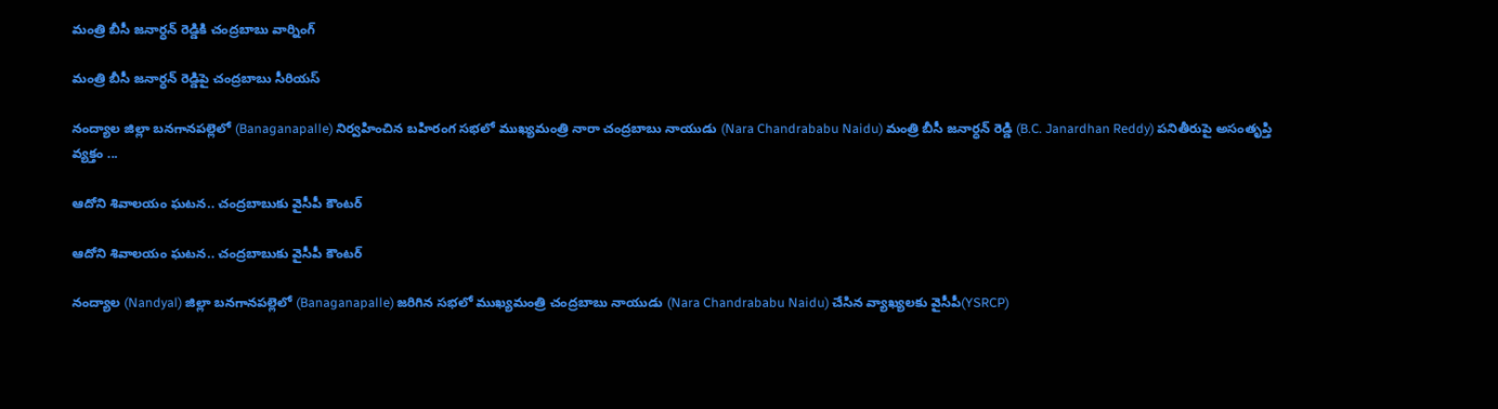మంత్రి బీసీ జనార్ధన్ రెడ్డికి చంద్రబాబు వార్నింగ్

మంత్రి బీసీ జనార్ధన్ రెడ్డిపై చంద్రబాబు సీరియస్

నంద్యాల జిల్లా బనగానపల్లెలో (Banaganapalle) నిర్వహించిన బహిరంగ సభలో ముఖ్యమంత్రి నారా చంద్రబాబు నాయుడు (Nara Chandrababu Naidu) మంత్రి బీసీ జనార్ధన్ రెడ్డి (B.C. Janardhan Reddy) పనితీరుపై అసంతృప్తి వ్యక్తం ...

ఆదోని శివాలయం ఘటన.. చంద్ర‌బాబుకు వైసీపీ కౌంటర్

ఆదోని శివాలయం ఘటన.. చంద్ర‌బాబుకు వైసీపీ కౌంటర్

నంద్యాల (Nandyal) జిల్లా బనగానపల్లెలో (Banaganapalle) జరిగిన సభలో ముఖ్యమంత్రి చంద్రబాబు నాయుడు (Nara Chandrababu Naidu) చేసిన వ్యాఖ్యలకు వైసీపీ(YSRCP)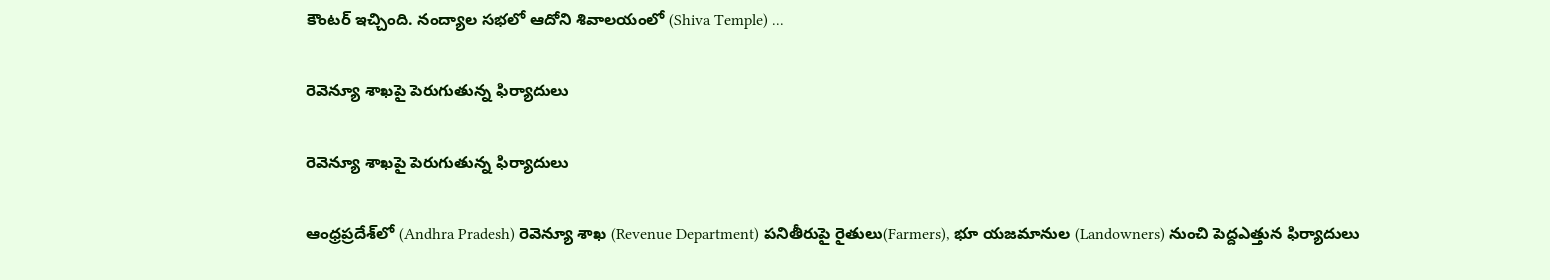కౌంటర్ ఇచ్చింది. నంద్యాల స‌భ‌లో ఆదోని శివాలయంలో (Shiva Temple) ...

రెవెన్యూ శాఖపై పెరుగుతున్న ఫిర్యాదులు

రెవెన్యూ శాఖపై పెరుగుతున్న ఫిర్యాదులు

ఆంధ్రప్రదేశ్‌లో (Andhra Pradesh) రెవెన్యూ శాఖ (Revenue Department) పనితీరుపై రైతులు(Farmers), భూ యజమానుల (Landowners) నుంచి పెద్దఎత్తున ఫిర్యాదులు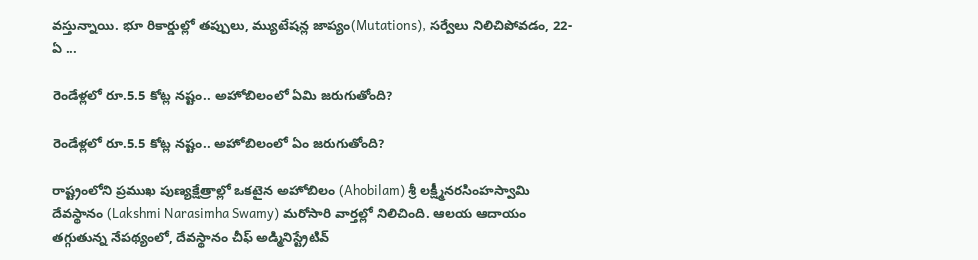వస్తున్నాయి. భూ రికార్డుల్లో తప్పులు, మ్యుటేషన్ల జాప్యం(Mutations), సర్వేలు నిలిచిపోవడం, 22-ఏ ...

రెండేళ్లలో రూ.5.5 కోట్ల నష్టం.. అహోబిలంలో ఏమి జరుగుతోంది?

రెండేళ్లలో రూ.5.5 కోట్ల నష్టం.. అహోబిలంలో ఏం జరుగుతోంది?

రాష్ట్రంలోని ప్రముఖ పుణ్యక్షేత్రాల్లో ఒకటైన అహోబిలం (Ahobilam) శ్రీ లక్ష్మీనరసింహస్వామి దేవస్థానం (Lakshmi Narasimha Swamy) మరోసారి వార్తల్లో నిలిచింది. ఆలయ ఆదాయం తగ్గుతున్న నేపథ్యంలో, దేవస్థానం చీఫ్ అడ్మినిస్ట్రేటివ్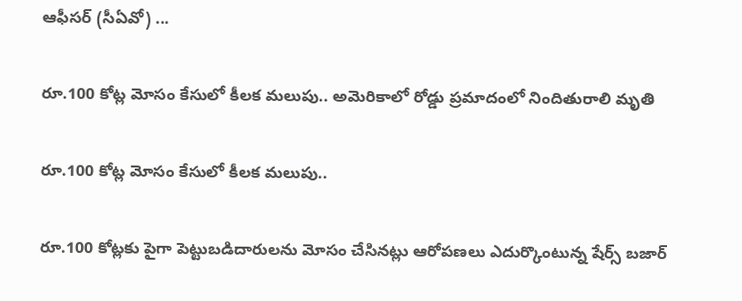ఆఫీసర్ (సీఏవో) ...

రూ.100 కోట్ల మోసం కేసులో కీలక మలుపు.. అమెరికాలో రోడ్డు ప్రమాదంలో నిందితురాలి మృతి

రూ.100 కోట్ల మోసం కేసులో కీలక మలుపు..

రూ.100 కోట్లకు పైగా పెట్టుబడిదారులను మోసం చేసినట్లు ఆరోపణలు ఎదుర్కొంటున్న షేర్స్ బజార్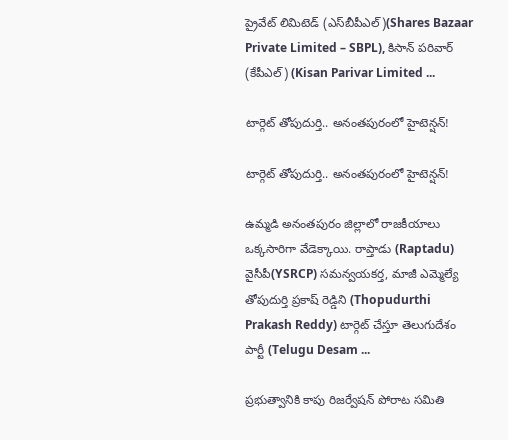ప్రైవేట్ లిమిటెడ్ (ఎస్‌బీపీఎల్)(Shares Bazaar Private Limited – SBPL), కిసాన్ పరివార్ (కేపీఎల్) (Kisan Parivar Limited ...

టార్గెట్ తోపుదుర్తి.. అనంతపురంలో హైటెన్షన్!

టార్గెట్ తోపుదుర్తి.. అనంతపురంలో హైటెన్షన్!

ఉమ్మడి అనంతపురం జిల్లాలో రాజకీయాలు ఒక్కసారిగా వేడెక్కాయి. రాప్తాడు (Raptadu) వైసీపీ(YSRCP) సమన్వయకర్త, మాజీ ఎమ్మెల్యే తోపుదుర్తి ప్రకాష్ రెడ్డిని (Thopudurthi Prakash Reddy) టార్గెట్ చేస్తూ తెలుగుదేశం పార్టీ (Telugu Desam ...

ప్ర‌భుత్వానికి కాపు రిజ‌ర్వేష‌న్ పోరాట స‌మితి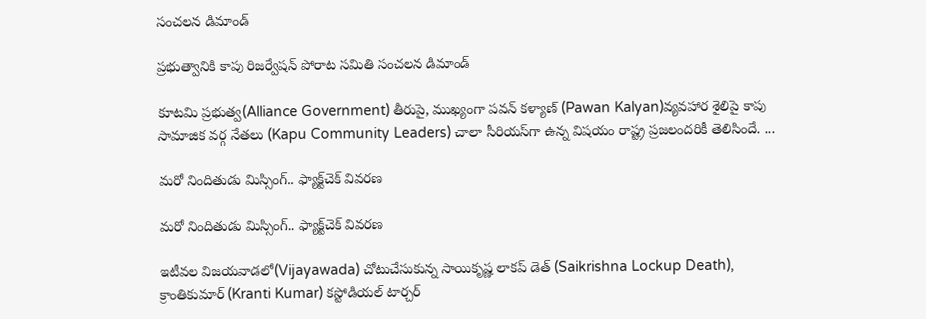సంచ‌ల‌న డిమాండ్‌

ప్ర‌భుత్వానికి కాపు రిజ‌ర్వేష‌న్ పోరాట స‌మితి సంచ‌ల‌న డిమాండ్‌

కూట‌మి ప్ర‌భుత్వ(Alliance Government) తీరుపై, ముఖ్యంగా ప‌వ‌న్ క‌ళ్యాణ్ (Pawan Kalyan)వ్య‌వహార శైలిపై కాపు సామాజిక వ‌ర్గ నేత‌లు (Kapu Community Leaders) చాలా సీరియ‌స్‌గా ఉన్న విష‌యం రాష్ట్ర ప్ర‌జ‌లంద‌రికీ తెలిసిందే. ...

మ‌రో నిందితుడు మిస్సింగ్‌.. ఫ్యాక్ట్‌చెక్‌ వివ‌ర‌ణ

మ‌రో నిందితుడు మిస్సింగ్‌.. ఫ్యాక్ట్‌చెక్‌ వివ‌ర‌ణ

ఇటీవల విజయవాడలో(Vijayawada) చోటుచేసుకున్న సాయికృష్ణ లాకప్ డెత్ (Saikrishna Lockup Death), క్రాంతికుమార్ (Kranti Kumar) కస్టోడియల్ టార్చర్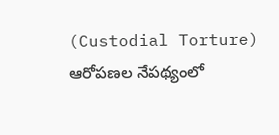(Custodial Torture) ఆరోపణల నేపథ్యంలో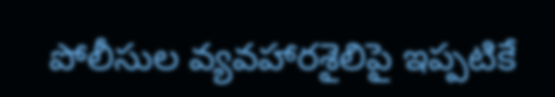పోలీసుల వ్యవహారశైలిపై ఇప్పటికే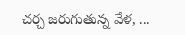చర్చ జరుగుతున్న వేళ, ...